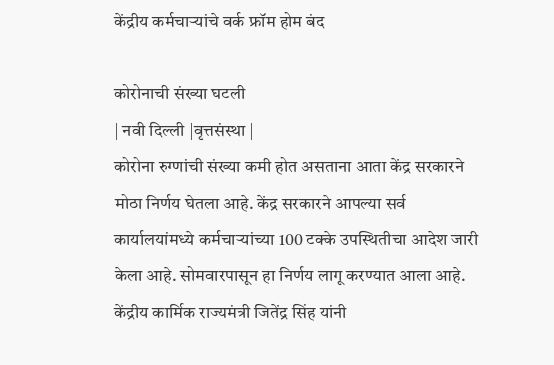केंद्रीय कर्मचार्‍यांचे वर्क फ्रॉम होम बंद

कोरोनाची संख्या घटली
| नवी दिल्ली |वृत्तसंस्था |
कोरोना रुग्णांची संख्या कमी होत असताना आता केंद्र सरकारने मोठा निर्णय घेतला आहे. केंद्र सरकारने आपल्या सर्व कार्यालयांमध्ये कर्मचार्‍यांच्या 100 टक्के उपस्थितीचा आदेश जारी केला आहे. सोमवारपासून हा निर्णय लागू करण्यात आला आहे. केंद्रीय कार्मिक राज्यमंत्री जितेंद्र सिंह यांनी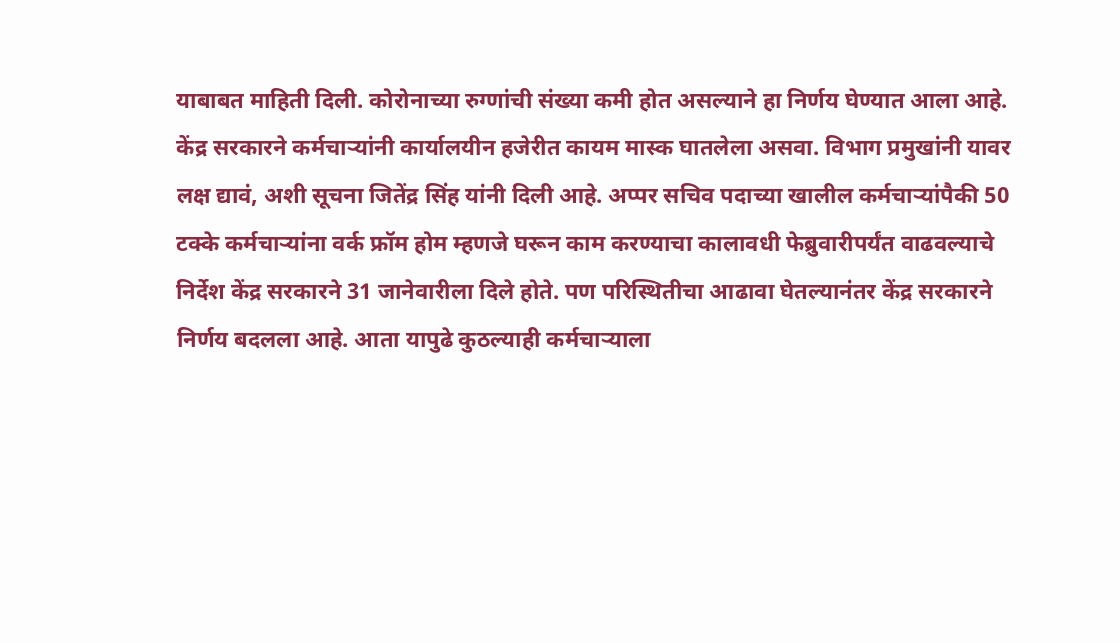याबाबत माहिती दिली. कोरोनाच्या रुग्णांची संख्या कमी होत असल्याने हा निर्णय घेण्यात आला आहे.
केंद्र सरकारने कर्मचार्‍यांनी कार्यालयीन हजेरीत कायम मास्क घातलेला असवा. विभाग प्रमुखांनी यावर लक्ष द्यावं, अशी सूचना जितेंद्र सिंह यांनी दिली आहे. अप्पर सचिव पदाच्या खालील कर्मचार्‍यांपैकी 50 टक्के कर्मचार्‍यांना वर्क फ्रॉम होम म्हणजे घरून काम करण्याचा कालावधी फेब्रुवारीपर्यंत वाढवल्याचे निर्देश केंद्र सरकारने 31 जानेवारीला दिले होते. पण परिस्थितीचा आढावा घेतल्यानंतर केंद्र सरकारने निर्णय बदलला आहे. आता यापुढे कुठल्याही कर्मचार्‍याला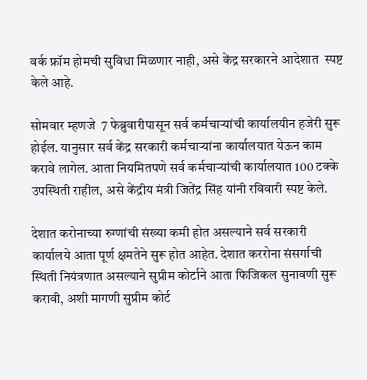वर्क फ्रॉम होमची सुविधा मिळणार नाही, असे केंद्र सरकारने आदेशात  स्पष्ट केले आहे.

सोमवार म्हणजे  7 फेब्रुवारीपासून सर्व कर्मचार्‍यांची कार्यालयीन हजेरी सुरू होईल. यानुसार सर्व केंद्र सरकारी कर्मचार्‍यांना कार्यालयात येऊन काम करावे लागेल. आता नियमितपणे सर्व कर्मचार्‍यांची कार्यालयात 100 टक्के उपस्थिती राहील, असे केंद्रीय मंत्री जितेंद्र सिंह यांनी रविवारी स्पष्ट केले.

देशात करोनाच्या रुग्णांची संख्या कमी होत असल्याने सर्व सरकारी कार्यालये आता पूर्ण क्षमतेने सुरू होत आहेत. देशात कररोना संसर्गाची स्थिती नियंत्रणात असल्याने सुप्रीम कोर्टाने आता फिजिकल सुनावणी सुरू करावी, अशी मागणी सुप्रीम कोर्ट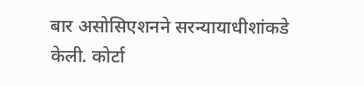बार असोसिएशनने सरन्यायाधीशांकडे  केली. कोर्टा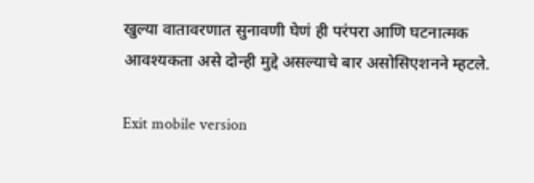खुल्या वातावरणात सुनावणी घेणं ही परंपरा आणि घटनात्मक आवश्यकता असे दोन्ही मुद्दे असल्याचे बार असोसिएशनने म्हटले.

Exit mobile version